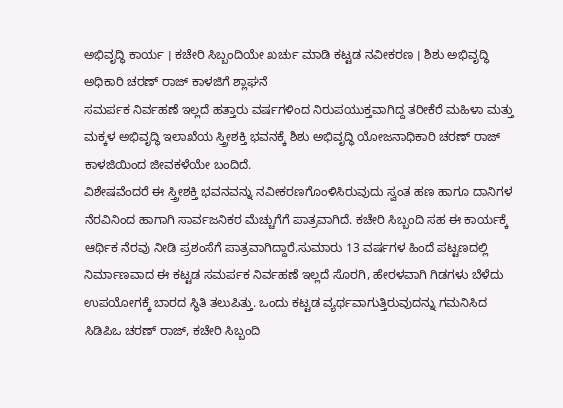ಅಭಿವೃದ್ಧಿ ಕಾರ್ಯ । ಕಚೇರಿ ಸಿಬ್ಬಂದಿಯೇ ಖರ್ಚು ಮಾಡಿ ಕಟ್ಟಡ ನವೀಕರಣ । ಶಿಶು ಅಭಿವೃದ್ಧಿ ಅಧಿಕಾರಿ ಚರಣ್ ರಾಜ್ ಕಾಳಜಿಗೆ ಶ್ಲಾಘನೆ
ಸಮರ್ಪಕ ನಿರ್ವಹಣೆ ಇಲ್ಲದೆ ಹತ್ತಾರು ವರ್ಷಗಳಿಂದ ನಿರುಪಯುಕ್ತವಾಗಿದ್ದ ತರೀಕೆರೆ ಮಹಿಳಾ ಮತ್ತು ಮಕ್ಕಳ ಅಭಿವೃದ್ಧಿ ಇಲಾಖೆಯ ಸ್ತ್ರೀಶಕ್ತಿ ಭವನಕ್ಕೆ ಶಿಶು ಅಭಿವೃದ್ಧಿ ಯೋಜನಾಧಿಕಾರಿ ಚರಣ್ ರಾಜ್ ಕಾಳಜಿಯಿಂದ ಜೀವಕಳೆಯೇ ಬಂದಿದೆ.
ವಿಶೇಷವೆಂದರೆ ಈ ಸ್ತ್ರೀಶಕ್ತಿ ಭವನವನ್ನು ನವೀಕರಣಗೊಂಳಿಸಿರುವುದು ಸ್ವಂತ ಹಣ ಹಾಗೂ ದಾನಿಗಳ ನೆರವಿನಿಂದ ಹಾಗಾಗಿ ಸಾರ್ವಜನಿಕರ ಮೆಚ್ಚುಗೆಗೆ ಪಾತ್ರವಾಗಿದೆ. ಕಚೇರಿ ಸಿಬ್ಬಂದಿ ಸಹ ಈ ಕಾರ್ಯಕ್ಕೆ ಆರ್ಥಿಕ ನೆರವು ನೀಡಿ ಪ್ರಶಂಸೆಗೆ ಪಾತ್ರವಾಗಿದ್ದಾರೆ.ಸುಮಾರು 13 ವರ್ಷಗಳ ಹಿಂದೆ ಪಟ್ಟಣದಲ್ಲಿ ನಿರ್ಮಾಣವಾದ ಈ ಕಟ್ಟಡ ಸಮರ್ಪಕ ನಿರ್ವಹಣೆ ಇಲ್ಲದೆ ಸೊರಗಿ, ಹೇರಳವಾಗಿ ಗಿಡಗಳು ಬೆಳೆದು ಉಪಯೋಗಕ್ಕೆ ಬಾರದ ಸ್ಥಿತಿ ತಲುಪಿತ್ತು. ಒಂದು ಕಟ್ಟಡ ವ್ಯರ್ಥವಾಗುತ್ತಿರುವುದನ್ನು ಗಮನಿಸಿದ ಸಿಡಿಪಿಒ ಚರಣ್ ರಾಜ್, ಕಚೇರಿ ಸಿಬ್ಬಂದಿ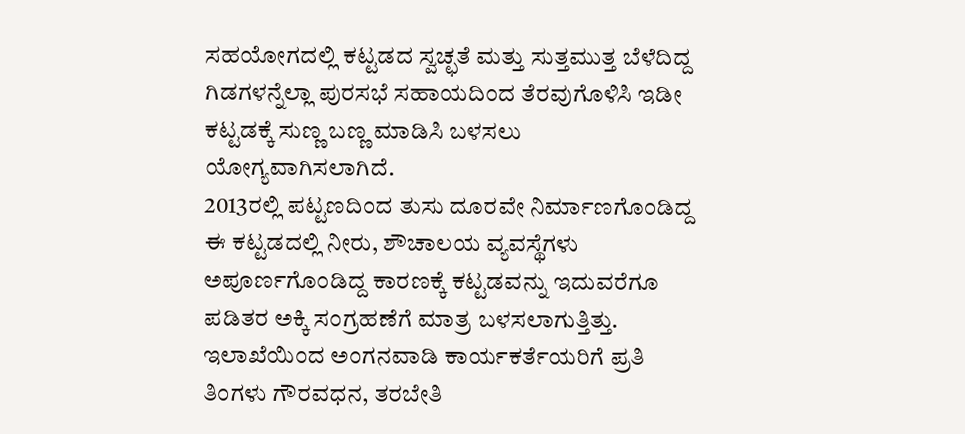ಸಹಯೋಗದಲ್ಲಿ ಕಟ್ಟಡದ ಸ್ವಚ್ಛತೆ ಮತ್ತು ಸುತ್ತಮುತ್ತ ಬೆಳೆದಿದ್ದ ಗಿಡಗಳನ್ನೆಲ್ಲಾ ಪುರಸಭೆ ಸಹಾಯದಿಂದ ತೆರವುಗೊಳಿಸಿ ಇಡೀ ಕಟ್ಟಡಕ್ಕೆ ಸುಣ್ಣ ಬಣ್ಣ ಮಾಡಿಸಿ ಬಳಸಲು ಯೋಗ್ಯವಾಗಿಸಲಾಗಿದೆ.
2013ರಲ್ಲಿ ಪಟ್ಟಣದಿಂದ ತುಸು ದೂರವೇ ನಿರ್ಮಾಣಗೊಂಡಿದ್ದ ಈ ಕಟ್ಟಡದಲ್ಲಿ ನೀರು, ಶೌಚಾಲಯ ವ್ಯವಸ್ಥೆಗಳು ಅಪೂರ್ಣಗೊಂಡಿದ್ದ ಕಾರಣಕ್ಕೆ ಕಟ್ಟಡವನ್ನು ಇದುವರೆಗೂ ಪಡಿತರ ಅಕ್ಕಿ ಸಂಗ್ರಹಣೆಗೆ ಮಾತ್ರ ಬಳಸಲಾಗುತ್ತಿತ್ತು. ಇಲಾಖೆಯಿಂದ ಅಂಗನವಾಡಿ ಕಾರ್ಯಕರ್ತೆಯರಿಗೆ ಪ್ರತಿ ತಿಂಗಳು ಗೌರವಧನ, ತರಬೇತಿ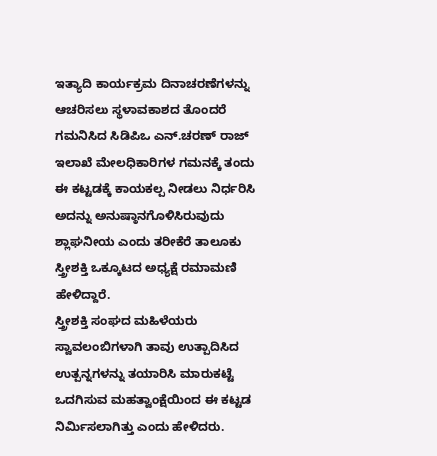ಇತ್ಯಾದಿ ಕಾರ್ಯಕ್ರಮ ದಿನಾಚರಣೆಗಳನ್ನು ಆಚರಿಸಲು ಸ್ಥಳಾವಕಾಶದ ತೊಂದರೆ ಗಮನಿಸಿದ ಸಿಡಿಪಿಒ ಎನ್.ಚರಣ್ ರಾಜ್ ಇಲಾಖೆ ಮೇಲಧಿಕಾರಿಗಳ ಗಮನಕ್ಕೆ ತಂದು ಈ ಕಟ್ಟಡಕ್ಕೆ ಕಾಯಕಲ್ಪ ನೀಡಲು ನಿರ್ಧರಿಸಿ ಅದನ್ನು ಅನುಷ್ಠಾನಗೊಳಿಸಿರುವುದು ಶ್ಲಾಘನೀಯ ಎಂದು ತರೀಕೆರೆ ತಾಲೂಕು ಸ್ತ್ರೀಶಕ್ತಿ ಒಕ್ಕೂಟದ ಅಧ್ಯಕ್ಷೆ ರಮಾಮಣಿ ಹೇಳಿದ್ದಾರೆ.
ಸ್ತ್ರೀಶಕ್ತಿ ಸಂಘದ ಮಹಿಳೆಯರು ಸ್ವಾವಲಂಬಿಗಳಾಗಿ ತಾವು ಉತ್ಪಾದಿಸಿದ ಉತ್ಪನ್ನಗಳನ್ನು ತಯಾರಿಸಿ ಮಾರುಕಟ್ಟೆ ಒದಗಿಸುವ ಮಹತ್ವಾಂಕ್ಷೆಯಿಂದ ಈ ಕಟ್ಟಡ ನಿರ್ಮಿಸಲಾಗಿತ್ತು ಎಂದು ಹೇಳಿದರು.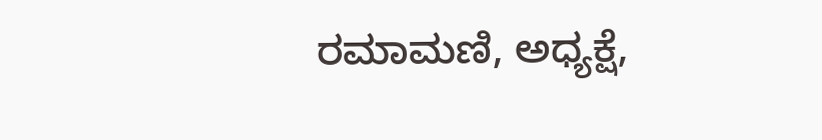ರಮಾಮಣಿ, ಅಧ್ಯಕ್ಷೆ,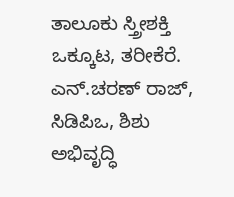ತಾಲೂಕು ಸ್ತ್ರೀಶಕ್ತಿ ಒಕ್ಕೂಟ, ತರೀಕೆರೆ.
ಎನ್.ಚರಣ್ ರಾಜ್, ಸಿಡಿಪಿಒ, ಶಿಶು ಅಭಿವೃದ್ಧಿ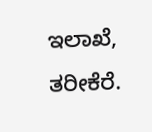ಇಲಾಖೆ, ತರೀಕೆರೆ.